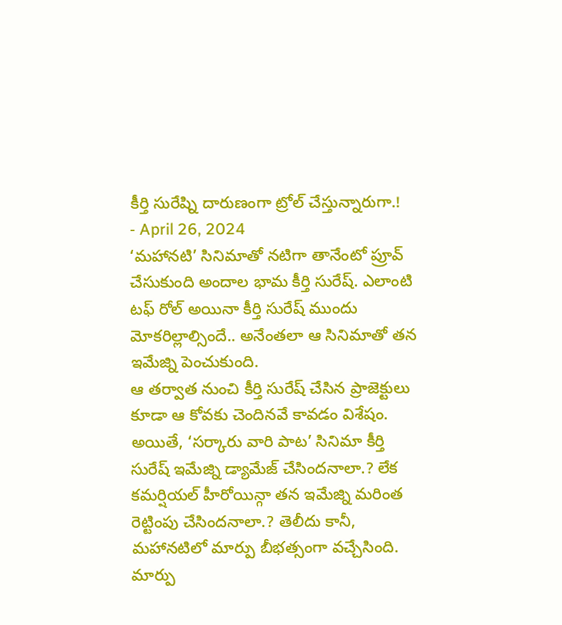కీర్తి సురేష్ని దారుణంగా ట్రోల్ చేస్తున్నారుగా.!
- April 26, 2024
‘మహానటి’ సినిమాతో నటిగా తానేంటో ప్రూవ్ చేసుకుంది అందాల భామ కీర్తి సురేష్. ఎలాంటి టఫ్ రోల్ అయినా కీర్తి సురేష్ ముందు మోకరిల్లాల్సిందే.. అనేంతలా ఆ సినిమాతో తన ఇమేజ్ని పెంచుకుంది.
ఆ తర్వాత నుంచి కీర్తి సురేష్ చేసిన ప్రాజెక్టులు కూడా ఆ కోవకు చెందినవే కావడం విశేషం. అయితే, ‘సర్కారు వారి పాట’ సినిమా కీర్తి సురేష్ ఇమేజ్ని డ్యామేజ్ చేసిందనాలా.? లేక కమర్షియల్ హీరోయిన్గా తన ఇమేజ్ని మరింత రెట్టింపు చేసిందనాలా.? తెలీదు కానీ, మహానటిలో మార్పు బీభత్సంగా వచ్చేసింది.
మార్పు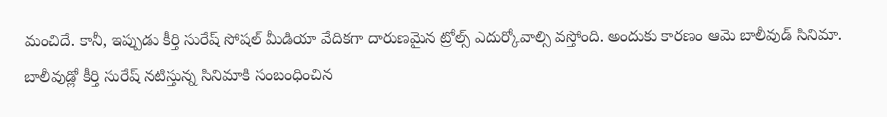మంచిదే. కానీ, ఇప్పుడు కీర్తి సురేష్ సోషల్ మీడియా వేదికగా దారుణమైన ట్రోల్స్ ఎదుర్కోవాల్సి వస్తోంది. అందుకు కారణం ఆమె బాలీవుడ్ సినిమా.
బాలీవుడ్లో కీర్తి సురేష్ నటిస్తున్న సినిమాకి సంబంధించిన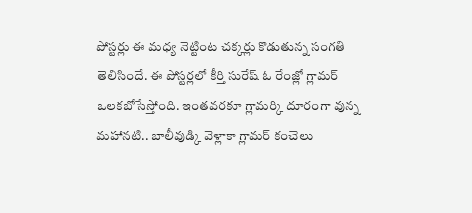పోస్టర్లు ఈ మధ్య నెట్టింట చక్కర్లు కొడుతున్న సంగతి తెలిసిందే. ఈ పోస్టర్లలో కీర్తి సురేష్ ఓ రేంజ్లో గ్లామర్ ఒలకబోసేస్తోంది. ఇంతవరకూ గ్లామర్కి దూరంగా వున్న మహానటి.. బాలీవుడ్కి వెళ్లాకా గ్లామర్ కంచెలు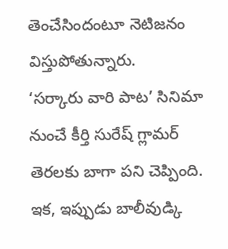తెంచేసిందంటూ నెటిజనం విస్తుపోతున్నారు.
‘సర్కారు వారి పాట’ సినిమా నుంచే కీర్తి సురేష్ గ్లామర్ తెరలకు బాగా పని చెప్పింది. ఇక, ఇప్పుడు బాలీవుడ్కి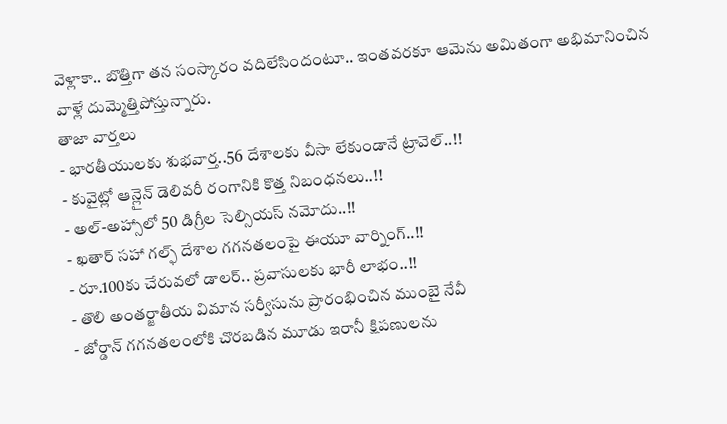వెళ్లాకా.. బొత్తిగా తన సంస్కారం వదిలేసిందంటూ.. ఇంతవరకూ ఆమెను అమితంగా అభిమానించిన వాళ్లే దుమ్మెత్తిపోస్తున్నారు.
తాజా వార్తలు
- భారతీయులకు శుభవార్త..56 దేశాలకు వీసా లేకుండానే ట్రావెల్..!!
- కువైట్లో ఆన్లైన్ డెలివరీ రంగానికి కొత్త నిబంధనలు..!!
- అల్-అహ్సాలో 50 డిగ్రీల సెల్సియస్ నమోదు..!!
- ఖతార్ సహా గల్ఫ్ దేశాల గగనతలంపై ఈయూ వార్నింగ్..!!
- రూ.100కు చేరువలో డాలర్.. ప్రవాసులకు భారీ లాభం..!!
- తొలి అంతర్జాతీయ విమాన సర్వీసును ప్రారంభించిన ముంబై నేవీ
- జోర్డాన్ గగనతలంలోకి చొరబడిన మూడు ఇరానీ క్షిపణులను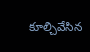కూల్చివేసిన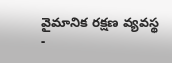వైమానిక రక్షణ వ్యవస్థ
-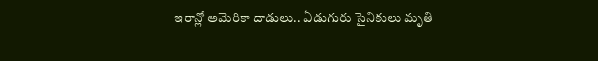ఇరాన్లో అమెరికా దాడులు.. ఏడుగురు సైనికులు మృతి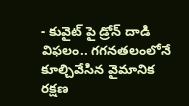- కువైట్ పై డ్రోన్ దాడి విఫలం.. గగనతలంలోనే కూల్చివేసిన వైమానిక రక్షణ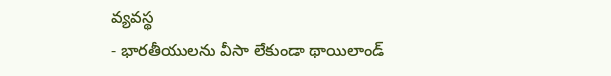వ్యవస్థ
- భారతీయులను వీసా లేకుండా థాయిలాండ్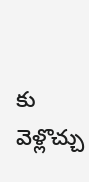కు వెళ్లొచ్చు